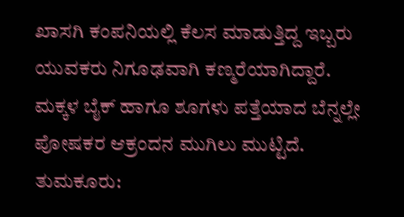ಖಾಸಗಿ ಕಂಪನಿಯಲ್ಲಿ ಕೆಲಸ ಮಾಡುತ್ತಿದ್ದ ಇಬ್ಬರು ಯುವಕರು ನಿಗೂಢವಾಗಿ ಕಣ್ಮರೆಯಾಗಿದ್ದಾರೆ. ಮಕ್ಕಳ ಬೈಕ್ ಹಾಗೂ ಶೂಗಳು ಪತ್ತೆಯಾದ ಬೆನ್ನಲ್ಲೇ ಪೋಷಕರ ಆಕ್ರಂದನ ಮುಗಿಲು ಮುಟ್ಟಿದೆ.
ತುಮಕೂರು: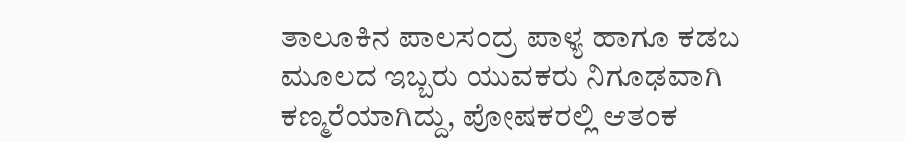ತಾಲೂಕಿನ ಪಾಲಸಂದ್ರ ಪಾಳ್ಯ ಹಾಗೂ ಕಡಬ ಮೂಲದ ಇಬ್ಬರು ಯುವಕರು ನಿಗೂಢವಾಗಿ ಕಣ್ಮರೆಯಾಗಿದ್ದು, ಪೋಷಕರಲ್ಲಿ ಆತಂಕ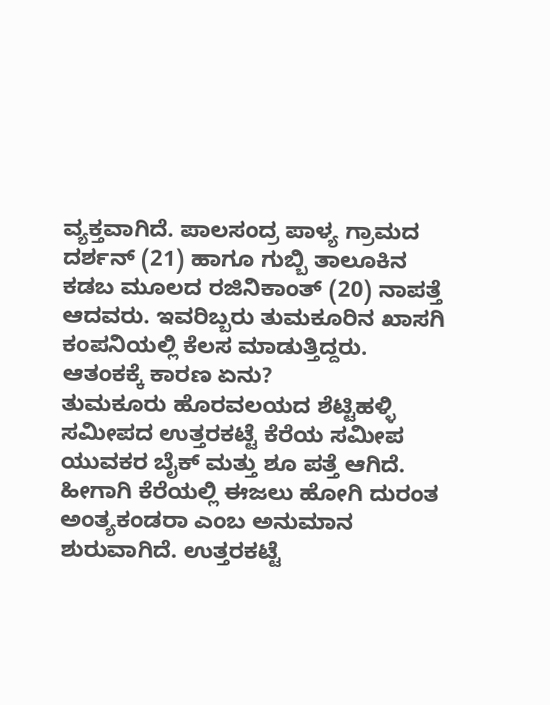ವ್ಯಕ್ತವಾಗಿದೆ. ಪಾಲಸಂದ್ರ ಪಾಳ್ಯ ಗ್ರಾಮದ ದರ್ಶನ್ (21) ಹಾಗೂ ಗುಬ್ಬಿ ತಾಲೂಕಿನ ಕಡಬ ಮೂಲದ ರಜಿನಿಕಾಂತ್ (20) ನಾಪತ್ತೆ ಆದವರು. ಇವರಿಬ್ಬರು ತುಮಕೂರಿನ ಖಾಸಗಿ ಕಂಪನಿಯಲ್ಲಿ ಕೆಲಸ ಮಾಡುತ್ತಿದ್ದರು.
ಆತಂಕಕ್ಕೆ ಕಾರಣ ಏನು?
ತುಮಕೂರು ಹೊರವಲಯದ ಶೆಟ್ಟಿಹಳ್ಳಿ ಸಮೀಪದ ಉತ್ತರಕಟ್ಟೆ ಕೆರೆಯ ಸಮೀಪ ಯುವಕರ ಬೈಕ್ ಮತ್ತು ಶೂ ಪತ್ತೆ ಆಗಿದೆ. ಹೀಗಾಗಿ ಕೆರೆಯಲ್ಲಿ ಈಜಲು ಹೋಗಿ ದುರಂತ ಅಂತ್ಯಕಂಡರಾ ಎಂಬ ಅನುಮಾನ ಶುರುವಾಗಿದೆ. ಉತ್ತರಕಟ್ಟೆ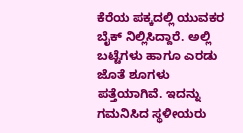ಕೆರೆಯ ಪಕ್ಕದಲ್ಲಿ ಯುವಕರ ಬೈಕ್ ನಿಲ್ಲಿಸಿದ್ದಾರೆ. ಅಲ್ಲಿ ಬಟ್ಟೆಗಳು ಹಾಗೂ ಎರಡು ಜೊತೆ ಶೂಗಳು ಪತ್ತೆಯಾಗಿವೆ. ಇದನ್ನು ಗಮನಿಸಿದ ಸ್ಥಳೀಯರು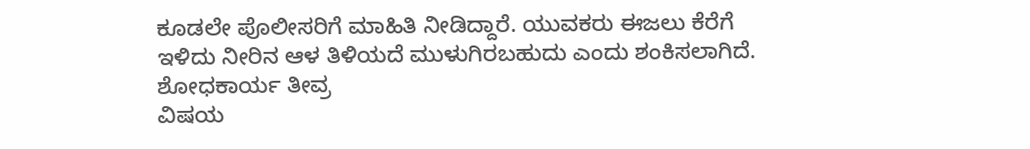ಕೂಡಲೇ ಪೊಲೀಸರಿಗೆ ಮಾಹಿತಿ ನೀಡಿದ್ದಾರೆ. ಯುವಕರು ಈಜಲು ಕೆರೆಗೆ ಇಳಿದು ನೀರಿನ ಆಳ ತಿಳಿಯದೆ ಮುಳುಗಿರಬಹುದು ಎಂದು ಶಂಕಿಸಲಾಗಿದೆ.
ಶೋಧಕಾರ್ಯ ತೀವ್ರ
ವಿಷಯ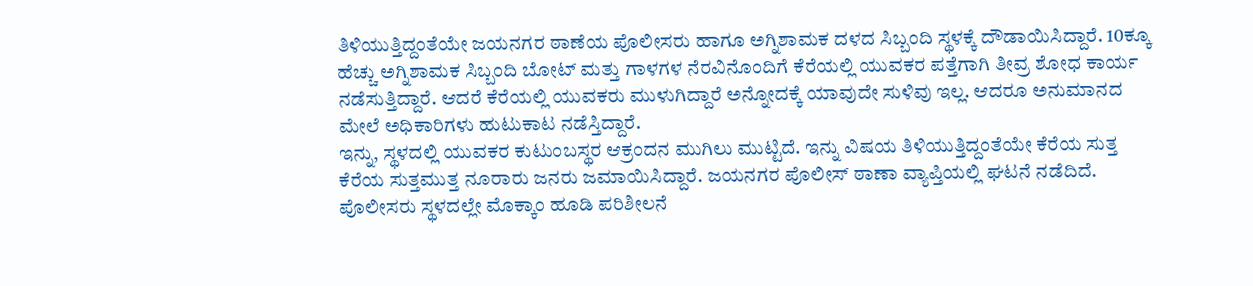ತಿಳಿಯುತ್ತಿದ್ದಂತೆಯೇ ಜಯನಗರ ಠಾಣೆಯ ಪೊಲೀಸರು ಹಾಗೂ ಅಗ್ನಿಶಾಮಕ ದಳದ ಸಿಬ್ಬಂದಿ ಸ್ಥಳಕ್ಕೆ ದೌಡಾಯಿಸಿದ್ದಾರೆ. 10ಕ್ಕೂ ಹೆಚ್ಚು ಅಗ್ನಿಶಾಮಕ ಸಿಬ್ಬಂದಿ ಬೋಟ್ ಮತ್ತು ಗಾಳಗಳ ನೆರವಿನೊಂದಿಗೆ ಕೆರೆಯಲ್ಲಿ ಯುವಕರ ಪತ್ತೆಗಾಗಿ ತೀವ್ರ ಶೋಧ ಕಾರ್ಯ ನಡೆಸುತ್ತಿದ್ದಾರೆ. ಆದರೆ ಕೆರೆಯಲ್ಲಿ ಯುವಕರು ಮುಳುಗಿದ್ದಾರೆ ಅನ್ನೋದಕ್ಕೆ ಯಾವುದೇ ಸುಳಿವು ಇಲ್ಲ. ಆದರೂ ಅನುಮಾನದ ಮೇಲೆ ಅಧಿಕಾರಿಗಳು ಹುಟುಕಾಟ ನಡೆಸ್ತಿದ್ದಾರೆ.
ಇನ್ನು, ಸ್ಥಳದಲ್ಲಿ ಯುವಕರ ಕುಟುಂಬಸ್ಥರ ಆಕ್ರಂದನ ಮುಗಿಲು ಮುಟ್ಟಿದೆ. ಇನ್ನು ವಿಷಯ ತಿಳಿಯುತ್ತಿದ್ದಂತೆಯೇ ಕೆರೆಯ ಸುತ್ತ ಕೆರೆಯ ಸುತ್ತಮುತ್ತ ನೂರಾರು ಜನರು ಜಮಾಯಿಸಿದ್ದಾರೆ. ಜಯನಗರ ಪೊಲೀಸ್ ಠಾಣಾ ವ್ಯಾಪ್ತಿಯಲ್ಲಿ ಘಟನೆ ನಡೆದಿದೆ. ಪೊಲೀಸರು ಸ್ಥಳದಲ್ಲೇ ಮೊಕ್ಕಾಂ ಹೂಡಿ ಪರಿಶೀಲನೆ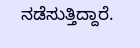ನಡೆಸುತ್ತಿದ್ದಾರೆ.